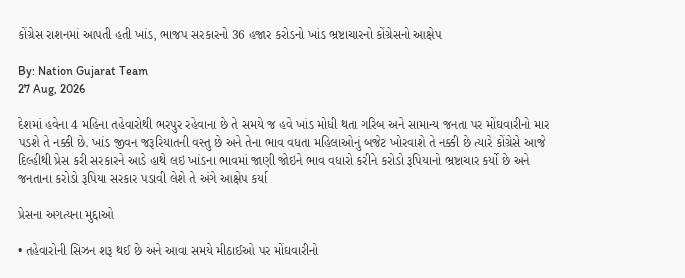કોંગ્રેસ રાશનમાં આપતી હતી ખાંડ, ભાજપ સરકારનો 36 હજાર કરોડનો ખાંડ ભ્રષ્ટાચારનો કોંગ્રેસનો આક્ષેપ

By: Nation Gujarat Team
27 Aug, 2026

દેશમાં હવેના 4 મહિના તહેવારોથી ભરપુર રહેવાના છે તે સમયે જ હવે ખાંડ મોધી થતા ગરિબ અને સામાન્ય જનતા પર મોંઘવારીનો માર પડશે તે નક્કી છે. ખાંડ જીવન જરૂરિયાતની વસ્તુ છે અને તેના ભાવ વધતા મહિલાઓનું બજેટ ખોરવાશે તે નક્કી છે ત્યારે કોંગ્રેસે આજે દિલ્હીથી પ્રેસ કરી સરકારને આડે હાથે લઇ ખાંડના ભાવમાં જાણી જોઇને ભાવ વધારો કરીને કરોડો રૂપિયાનો ભ્રષ્ટાચાર કર્યો છે અને જનતાના કરોડો રૂપિયા સરકાર પડાવી લેશે તે અંગે આક્ષેપ કર્યા

પ્રેસના અગત્યના મુદ્દાઓ

• તહેવારોની સિઝન શરૂ થઈ છે અને આવા સમયે મીઠાઈઓ પર મોંઘવારીનો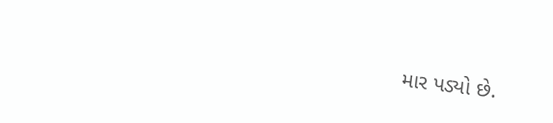માર પડ્યો છે.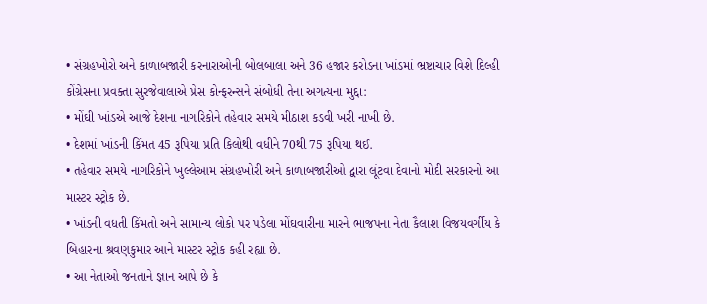• સંગ્રહખોરો અને કાળાબજારી કરનારાઓની બોલબાલા અને 36 હજાર કરોડના ખાંડમાં ભ્રષ્ટાચાર વિશે દિલ્હી કોંગ્રેસના પ્રવક્તા સુરજેવાલાએ પ્રેસ કોન્ફરન્સને સંબોધી તેના અગત્યના મુદ્દા:
• મોંઘી ખાંડએ આજે દેશના નાગરિકોને તહેવાર સમયે મીઠાશ કડવી ખરી નાખી છે.
• દેશમાં ખાંડની કિંમત 45 રૂપિયા પ્રતિ કિલોથી વધીને 70થી 75 રૂપિયા થઈ.
• તહેવાર સમયે નાગરિકોને ખુલ્લેઆમ સંગ્રહખોરી અને કાળાબજારીઓ દ્વારા લૂંટવા દેવાનો મોદી સરકારનો આ માસ્ટર સ્ટ્રોક છે.
• ખાંડની વધતી કિંમતો અને સામાન્ય લોકો પર પડેલા મોંઘવારીના મારને ભાજપના નેતા કૈલાશ વિજયવર્ગીય કે બિહારના શ્રવણકુમાર આને માસ્ટર સ્ટ્રોક કહી રહ્યા છે.
• આ નેતાઓ જનતાને જ્ઞાન આપે છે કે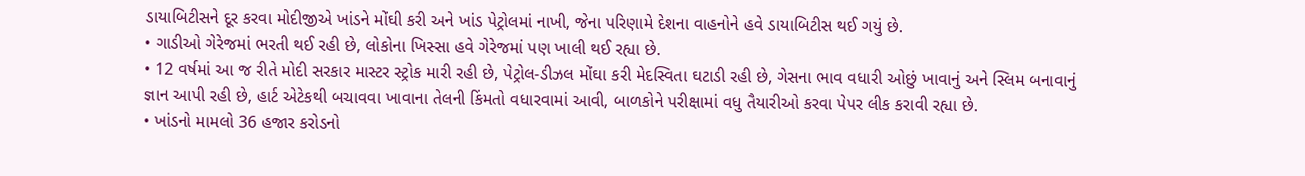ડાયાબિટીસને દૂર કરવા મોદીજીએ ખાંડને મોંઘી કરી અને ખાંડ પેટ્રોલમાં નાખી, જેના પરિણામે દેશના વાહનોને હવે ડાયાબિટીસ થઈ ગયું છે.
• ગાડીઓ ગેરેજમાં ભરતી થઈ રહી છે, લોકોના ખિસ્સા હવે ગેરેજમાં પણ ખાલી થઈ રહ્યા છે.
• 12 વર્ષમાં આ જ રીતે મોદી સરકાર માસ્ટર સ્ટ્રોક મારી રહી છે, પેટ્રોલ-ડીઝલ મોંઘા કરી મેદસ્વિતા ઘટાડી રહી છે, ગેસના ભાવ વધારી ઓછું ખાવાનું અને સ્લિમ બનાવાનું જ્ઞાન આપી રહી છે, હાર્ટ એટેકથી બચાવવા ખાવાના તેલની કિંમતો વધારવામાં આવી, બાળકોને પરીક્ષામાં વધુ તૈયારીઓ કરવા પેપર લીક કરાવી રહ્યા છે.
• ખાંડનો મામલો 36 હજાર કરોડનો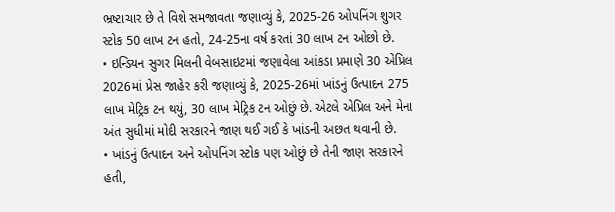ભ્રષ્ટાચાર છે તે વિશે સમજાવતા જણાવ્યું કે, 2025-26 ઓપનિંગ શુગર સ્ટોક 50 લાખ ટન હતો, 24-25ના વર્ષ કરતાં 30 લાખ ટન ઓછો છે.
• ઇન્ડિયન સુગર મિલની વેબસાઇટમાં જણાવેલા આંકડા પ્રમાણે 30 એપ્રિલ 2026માં પ્રેસ જાહેર કરી જણાવ્યું કે, 2025-26માં ખાંડનું ઉત્પાદન 275 લાખ મેટ્રિક ટન થયું, 30 લાખ મેટ્રિક ટન ઓછું છે. એટલે એપ્રિલ અને મેના અંત સુધીમાં મોદી સરકારને જાણ થઈ ગઈ કે ખાંડની અછત થવાની છે.
• ખાંડનું ઉત્પાદન અને ઓપનિંગ સ્ટોક પણ ઓછું છે તેની જાણ સરકારને હતી,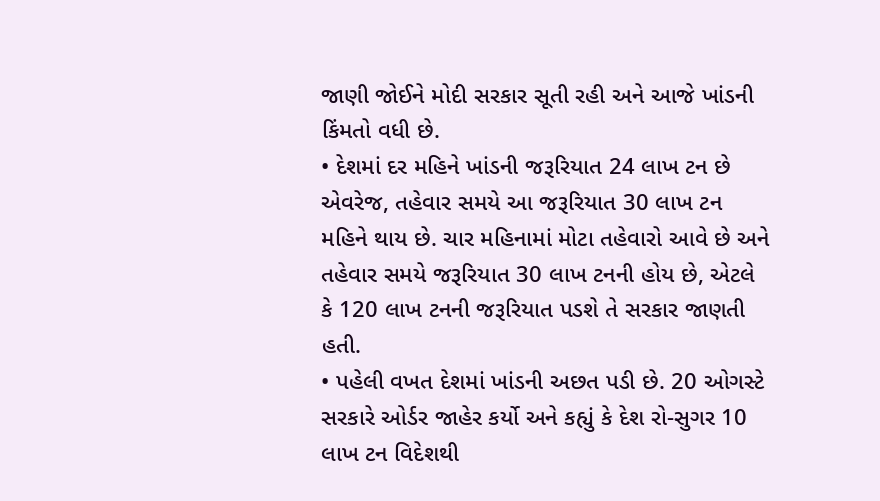જાણી જોઈને મોદી સરકાર સૂતી રહી અને આજે ખાંડની કિંમતો વધી છે.
• દેશમાં દર મહિને ખાંડની જરૂરિયાત 24 લાખ ટન છે એવરેજ, તહેવાર સમયે આ જરૂરિયાત 30 લાખ ટન મહિને થાય છે. ચાર મહિનામાં મોટા તહેવારો આવે છે અને તહેવાર સમયે જરૂરિયાત 30 લાખ ટનની હોય છે, એટલે કે 120 લાખ ટનની જરૂરિયાત પડશે તે સરકાર જાણતી હતી.
• પહેલી વખત દેશમાં ખાંડની અછત પડી છે. 20 ઓગસ્ટે સરકારે ઓર્ડર જાહેર કર્યો અને કહ્યું કે દેશ રો-સુગર 10 લાખ ટન વિદેશથી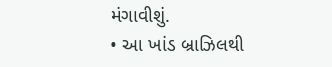મંગાવીશું.
• આ ખાંડ બ્રાઝિલથી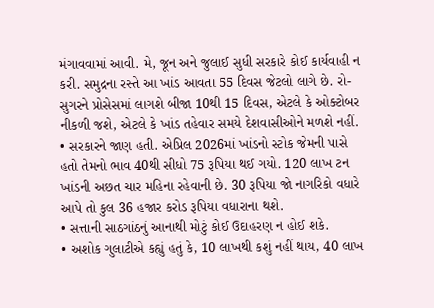મંગાવવામાં આવી. મે, જૂન અને જુલાઈ સુધી સરકારે કોઈ કાર્યવાહી ન કરી. સમુદ્રના રસ્તે આ ખાંડ આવતા 55 દિવસ જેટલો લાગે છે. રો-સુગરને પ્રોસેસમાં લાગશે બીજા 10થી 15 દિવસ, એટલે કે ઓક્ટોબર નીકળી જશે, એટલે કે ખાંડ તહેવાર સમયે દેશવાસીઓને મળશે નહીં.
• સરકારને જાણ હતી. એપ્રિલ 2026માં ખાંડનો સ્ટોક જેમની પાસે હતો તેમનો ભાવ 40થી સીધો 75 રૂપિયા થઈ ગયો. 120 લાખ ટન ખાંડની અછત ચાર મહિના રહેવાની છે. 30 રૂપિયા જો નાગરિકો વધારે આપે તો કુલ 36 હજાર કરોડ રૂપિયા વધારાના થશે.
• સત્તાની સાઠગાંઠનું આનાથી મોટું કોઈ ઉદાહરણ ન હોઈ શકે.
• અશોક ગુલાટીએ કહ્યું હતું કે, 10 લાખથી કશું નહીં થાય, 40 લાખ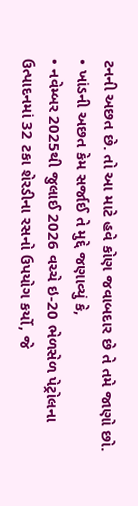ટનની અછત છે. તો આ માટે હવે કોણ જવાબદાર છે તે તમે જાણો છો.
• ખાંડની અછત કેમ સર્જાઈ તે મુદ્દે જણાવ્યું કે,
• નવેમ્બર 2025થી જુલાઈ 2026 વચ્ચે ઇ-20 ભેળસેળ પેટ્રોલના ઉત્પાદનમાં 32 ટકા શેરડીના રસનો ઉપયોગ કર્યો, જે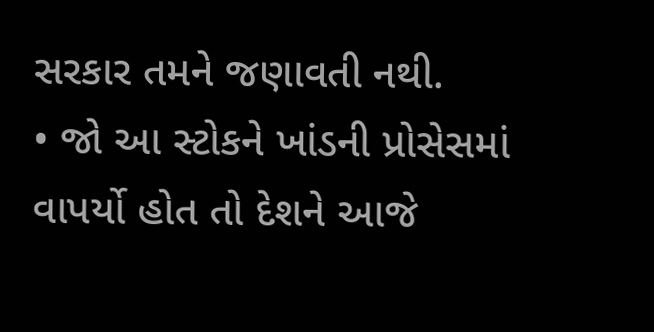સરકાર તમને જણાવતી નથી.
• જો આ સ્ટોકને ખાંડની પ્રોસેસમાં વાપર્યો હોત તો દેશને આજે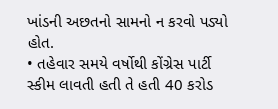ખાંડની અછતનો સામનો ન કરવો પડ્યો હોત.
• તહેવાર સમયે વર્ષોથી કોંગ્રેસ પાર્ટી સ્કીમ લાવતી હતી તે હતી 40 કરોડ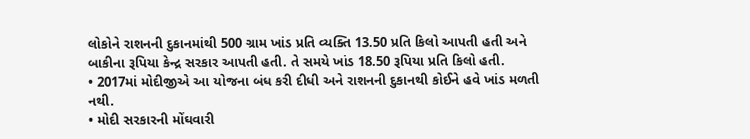લોકોને રાશનની દુકાનમાંથી 500 ગ્રામ ખાંડ પ્રતિ વ્યક્તિ 13.50 પ્રતિ કિલો આપતી હતી અને બાકીના રૂપિયા કેન્દ્ર સરકાર આપતી હતી. તે સમયે ખાંડ 18.50 રૂપિયા પ્રતિ કિલો હતી.
• 2017માં મોદીજીએ આ યોજના બંધ કરી દીધી અને રાશનની દુકાનથી કોઈને હવે ખાંડ મળતી નથી.
• મોદી સરકારની મોંઘવારી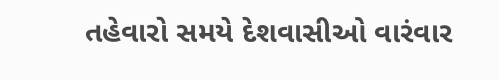તહેવારો સમયે દેશવાસીઓ વારંવાર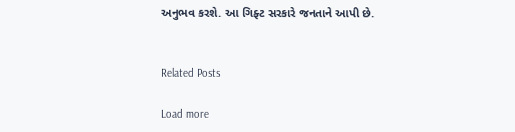અનુભવ કરશે. આ ગિફ્ટ સરકારે જનતાને આપી છે.


Related Posts

Load more